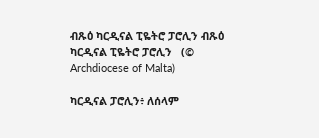ብጹዕ ካርዲናል ፒዬትሮ ፓሮሊን ብጹዕ ካርዲናል ፒዬትሮ ፓሮሊን   (© Archdiocese of Malta)

ካርዲናል ፓሮሊን፥ ለሰላም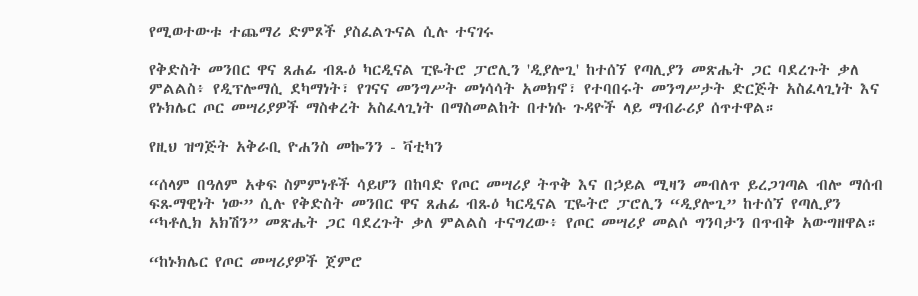የሚወተውቱ ተጨማሪ ድምጾች ያስፈልጉናል ሲሉ ተናገሩ

የቅድስት መንበር ዋና ጸሐፊ ብጹዕ ካርዲናል ፒዬትሮ ፓሮሊን 'ዲያሎጊ' ከተሰኘ የጣሊያን መጽሔት ጋር ባደረጉት ቃለ ምልልስ፥ የዲፕሎማሲ ደካማነት፣ የገናና መንግሥት መነሳሳት አመክኖ፣ የተባበሩት መንግሥታት ድርጅት አስፈላጊነት እና የኑክሌር ጦር መሣሪያዎች ማስቀረት አስፈላጊነት በማስመልከት በተነሱ ጉዳዮች ላይ ማብራሪያ ሰጥተዋል።

የዚህ ዝግጅት አቅራቢ ዮሐንስ መኰንን - ቫቲካን

“ሰላም በዓለም አቀፍ ስምምነቶች ሳይሆን በከባድ የጦር መሣሪያ ትጥቅ እና በኃይል ሚዛን መብለጥ ይረጋገጣል ብሎ ማሰብ ፍጹማዊነት ነው” ሲሉ የቅድስት መንበር ዋና ጸሐፊ ብጹዕ ካርዲናል ፒዬትሮ ፓሮሊን “ዲያሎጊ” ከተሰኘ የጣሊያን “ካቶሊክ አክሽን” መጽሔት ጋር ባደረጉት ቃለ ምልልስ ተናግረው፥ የጦር መሣሪያ መልሶ ግንባታን በጥብቅ አውግዘዋል።

“ከኑክሌር የጦር መሣሪያዎች ጀምሮ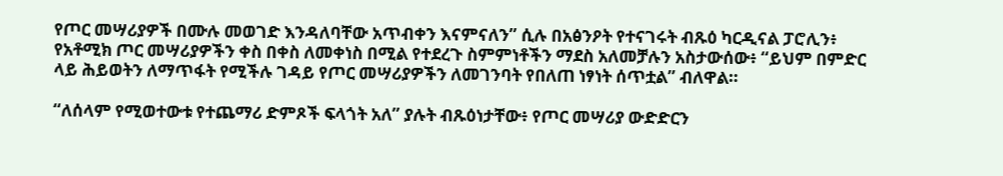የጦር መሣሪያዎች በሙሉ መወገድ እንዳለባቸው አጥብቀን እናምናለን” ሲሉ በአፅንዖት የተናገሩት ብጹዕ ካርዲናል ፓሮሊን፥ የአቶሚክ ጦር መሣሪያዎችን ቀስ በቀስ ለመቀነስ በሚል የተደረጉ ስምምነቶችን ማደስ አለመቻሉን አስታውሰው፥ “ይህም በምድር ላይ ሕይወትን ለማጥፋት የሚችሉ ገዳይ የጦር መሣሪያዎችን ለመገንባት የበለጠ ነፃነት ሰጥቷል” ብለዋል።

“ለሰላም የሚወተውቱ የተጨማሪ ድምጾች ፍላጎት አለ” ያሉት ብጹዕነታቸው፥ የጦር መሣሪያ ውድድርን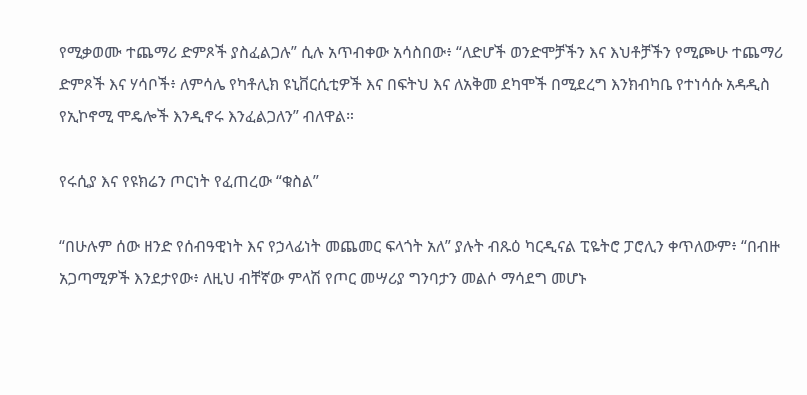የሚቃወሙ ተጨማሪ ድምጾች ያስፈልጋሉ” ሲሉ አጥብቀው አሳስበው፥ “ለድሆች ወንድሞቻችን እና እህቶቻችን የሚጮሁ ተጨማሪ ድምጾች እና ሃሳቦች፥ ለምሳሌ የካቶሊክ ዩኒቨርሲቲዎች እና በፍትህ እና ለአቅመ ደካሞች በሚደረግ እንክብካቤ የተነሳሱ አዳዲስ የኢኮኖሚ ሞዴሎች እንዲኖሩ እንፈልጋለን” ብለዋል።

የሩሲያ እና የዩክሬን ጦርነት የፈጠረው “ቁስል”

“በሁሉም ሰው ዘንድ የሰብዓዊነት እና የኃላፊነት መጨመር ፍላጎት አለ” ያሉት ብጹዕ ካርዲናል ፒዬትሮ ፓሮሊን ቀጥለውም፥ “በብዙ አጋጣሚዎች እንደታየው፥ ለዚህ ብቸኛው ምላሽ የጦር መሣሪያ ግንባታን መልሶ ማሳደግ መሆኑ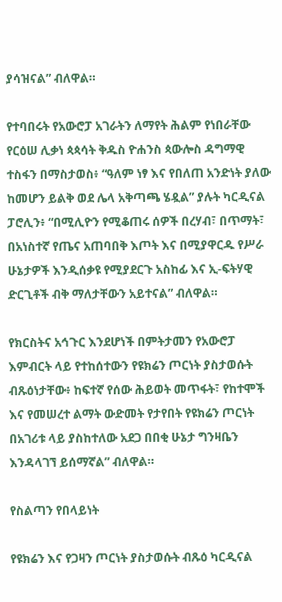ያሳዝናል” ብለዋል።

የተባበሩት የአውሮፓ አገራትን ለማየት ሕልም የነበራቸው የርዕሠ ሊቃነ ጳጳሳት ቅዱስ ዮሐንስ ጳውሎስ ዳግማዊ ተስፋን በማስታወስ፥ “ዓለም ነፃ እና የበለጠ አንድነት ያለው ከመሆን ይልቅ ወደ ሌላ አቅጣጫ ሄዷል” ያሉት ካርዲናል ፓሮሊን፥ “በሚሊዮን የሚቆጠሩ ሰዎች በረሃብ፣ በጥማት፣ በአነስተኛ የጤና አጠባበቅ እጦት እና በሚያዋርዱ የሥራ ሁኔታዎች እንዲሰቃዩ የሚያደርጉ አስከፊ እና ኢ-ፍትሃዊ ድርጊቶች ብቅ ማለታቸውን አይተናል” ብለዋል።

የክርስትና አኅጉር እንደሆነች በምትታመን የአውሮፓ እምብርት ላይ የተከሰተውን የዩክሬን ጦርነት ያስታወሱት ብጹዕነታቸው፥ ከፍተኛ የሰው ሕይወት መጥፋት፣ የከተሞች እና የመሠረተ ልማት ውድመት የታየበት የዩክሬን ጦርነት በአገሪቱ ላይ ያስከተለው አደጋ በበቂ ሁኔታ ግንዛቤን እንዳላገኘ ይሰማኛል” ብለዋል።

የስልጣን የበላይነት

የዩክሬን እና የጋዛን ጦርነት ያስታወሱት ብጹዕ ካርዲናል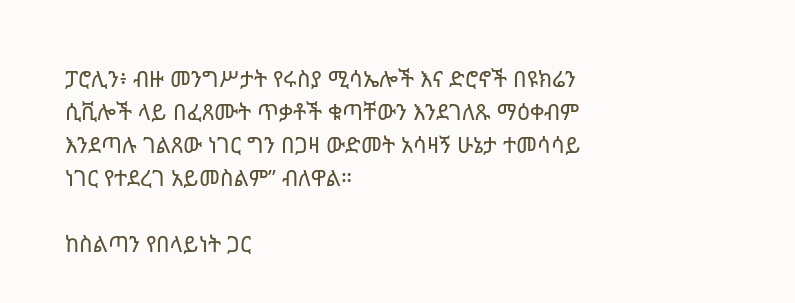ፓሮሊን፥ ብዙ መንግሥታት የሩስያ ሚሳኤሎች እና ድሮኖች በዩክሬን ሲቪሎች ላይ በፈጸሙት ጥቃቶች ቁጣቸውን እንደገለጹ ማዕቀብም እንደጣሉ ገልጸው ነገር ግን በጋዛ ውድመት አሳዛኝ ሁኔታ ተመሳሳይ ነገር የተደረገ አይመስልም” ብለዋል።

ከስልጣን የበላይነት ጋር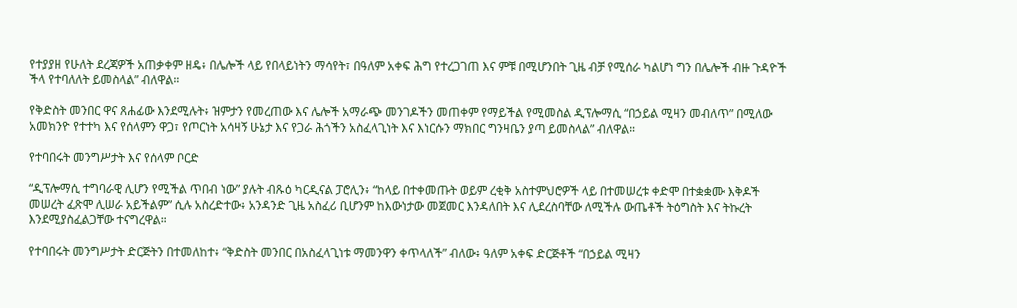የተያያዘ የሁለት ደረጃዎች አጠቃቀም ዘዴ፥ በሌሎች ላይ የበላይነትን ማሳየት፣ በዓለም አቀፍ ሕግ የተረጋገጠ እና ምቹ በሚሆንበት ጊዜ ብቻ የሚሰራ ካልሆነ ግን በሌሎች ብዙ ጉዳዮች ችላ የተባለለት ይመስላል” ብለዋል።

የቅድስት መንበር ዋና ጸሐፊው እንደሚሉት፥ ዝምታን የመረጠው እና ሌሎች አማራጭ መንገዶችን መጠቀም የማይችል የሚመስል ዲፕሎማሲ “በኃይል ሚዛን መብለጥ” በሚለው አመክንዮ የተተካ እና የሰላምን ዋጋ፣ የጦርነት አሳዛኝ ሁኔታ እና የጋራ ሕጎችን አስፈላጊነት እና እነርሱን ማክበር ግንዛቤን ያጣ ይመስላል” ብለዋል።

የተባበሩት መንግሥታት እና የሰላም ቦርድ

“ዲፕሎማሲ ተግባራዊ ሊሆን የሚችል ጥበብ ነው” ያሉት ብጹዕ ካርዲናል ፓሮሊን፥ “ከላይ በተቀመጡት ወይም ረቂቅ አስተምህሮዎች ላይ በተመሠረቱ ቀድሞ በተቋቋሙ እቅዶች መሠረት ፈጽሞ ሊሠራ አይችልም” ሲሉ አስረድተው፥ አንዳንድ ጊዜ አስፈሪ ቢሆንም ከእውነታው መጀመር እንዳለበት እና ሊደረስባቸው ለሚችሉ ውጤቶች ትዕግስት እና ትኩረት እንደሚያስፈልጋቸው ተናግረዋል።

የተባበሩት መንግሥታት ድርጅትን በተመለከተ፥ “ቅድስት መንበር በአስፈላጊነቱ ማመንዋን ቀጥላለች” ብለው፥ ዓለም አቀፍ ድርጅቶች “በኃይል ሚዛን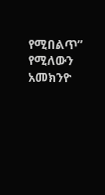የሚበልጥ” የሚለውን አመክንዮ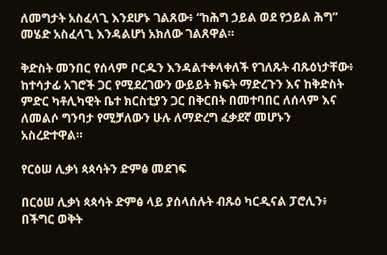ለመግታት አስፈላጊ እንደሆኑ ገልጸው፥ “ከሕግ ኃይል ወደ የኃይል ሕግ” መሄድ አስፈላጊ እንዳልሆነ አክለው ገልጸዋል።

ቅድስት መንበር የሰላም ቦርዱን እንዳልተቀላቀለች የገለጹት ብጹዕነታቸው፥ ከተሳታፊ አገሮች ጋር የሚደረገውን ውይይት ክፍት ማድረጉን እና ከቅድስት ምድር ካቶሊካዊት ቤተ ክርስቲያን ጋር በቅርበት በመተባበር ለሰላም እና ለመልሶ ግንባታ የሚቻለውን ሁሉ ለማድረግ ፈቃደኛ መሆኑን አስረድተዋል።

የርዕሠ ሊቃነ ጳጳሳትን ድምፅ መደገፍ

በርዕሠ ሊቃነ ጳጳሳት ድምፅ ላይ ያሰላሰሉት ብጹዕ ካርዲናል ፓሮሊን፥ በችግር ወቅት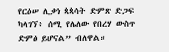የርዕሠ ሊቃነ ጳጳሳት ድምጽ ድጋፍ ካላገኘ፥ ሰሚ የሌለው የበረሃ ውስጥ ድምፅ ይሆናል” ብለዋል።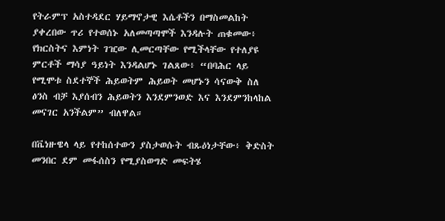የትራምፕ አስተዳደር ሃይማኖታዊ እሴቶችን በማስመልከት ያቀረበው ጥሪ የተወሰኑ አለመጣጣሞች እንዳሉት ጠቁመው፥ የክርስትና እምነት ገዢው ሊመርጣቸው የሚችላቸው የተለያዩ ምርቶች ማሳያ ዓይነት እንዳልሆኑ ገልጸው፥ “በባሕር ላይ የሚሞቱ ስደተኞች ሕይወትም ሕይወት መሆኑን ሳናውቅ ስለ ፅንስ ብቻ እያሰብን ሕይወትን እንደምንወድ እና እንደምንከላከል መናገር አንችልም” ብለዋል።

በቬነዙዌላ ላይ የተከሰተውን ያስታወሱት ብጹዕነታቸው፥ ቅድስት መንበር ደም መፋሰስን የሚያስወግድ መፍትሄ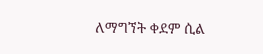ለማግኘት ቀደም ሲል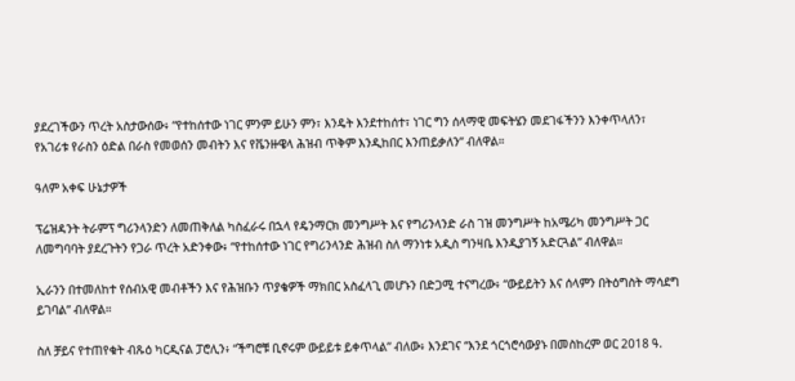ያደረገችውን ጥረት አስታውሰው፥ “የተከሰተው ነገር ምንም ይሁን ምን፣ እንዴት እንደተከሰተ፣ ነገር ግን ሰላማዊ መፍትሄን መደገፋችንን እንቀጥላለን፣ የአገሪቱ የራስን ዕድል በራስ የመወሰን መብትን እና የቬንዙዌላ ሕዝብ ጥቅም እንዲከበር እንጠይቃለን” ብለዋል።

ዓለም አቀፍ ሁኔታዎች

ፕሬዝዳንት ትራምፕ ግሪንላንድን ለመጠቅለል ካስፈራሩ በኋላ የዴንማርክ መንግሥት እና የግሪንላንድ ራስ ገዝ መንግሥት ከአሜሪካ መንግሥት ጋር ለመግባባት ያደረጉትን የጋራ ጥረት አድንቀው፥ “የተከሰተው ነገር የግሪንላንድ ሕዝብ ስለ ማንነቱ አዲስ ግንዛቤ እንዲያገኝ አድርጓል” ብለዋል።

ኢራንን በተመለከተ የሰብአዊ መብቶችን እና የሕዝቡን ጥያቄዎች ማክበር አስፈላጊ መሆኑን በድጋሚ ተናግረው፥ “ውይይትን እና ሰላምን በትዕግስት ማሳደግ ይገባል” ብለዋል።

ስለ ቻይና የተጠየቁት ብጹዕ ካርዲናል ፓሮሊን፥ “ችግሮቹ ቢኖሩም ውይይቱ ይቀጥላል” ብለው፥ እንደገና “እንደ ጎርጎሮሳውያኑ በመስከረም ወር 2018 ዓ.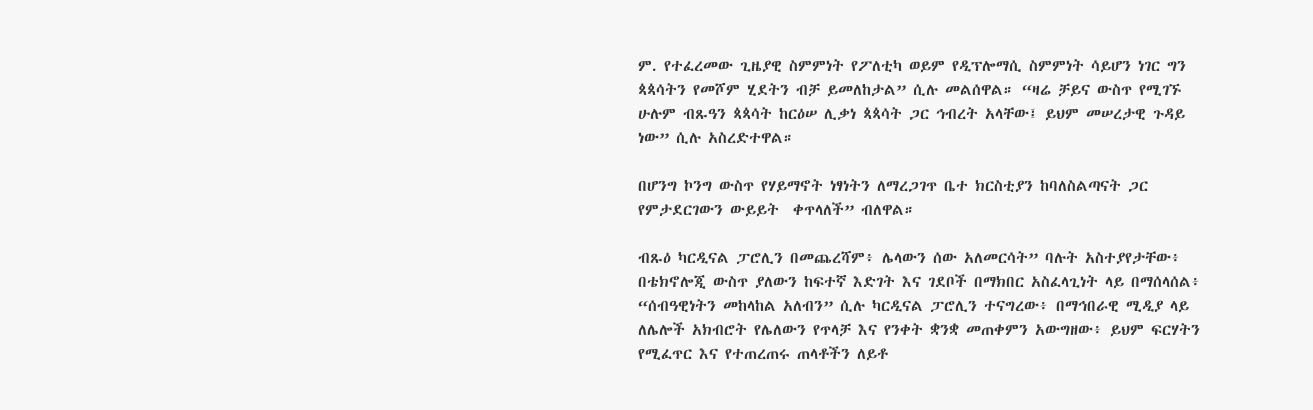ም. የተፈረመው ጊዜያዊ ስምምነት የፖለቲካ ወይም የዲፕሎማሲ ስምምነት ሳይሆን ነገር ግን ጳጳሳትን የመሾም ሂደትን ብቻ ይመለከታል” ሲሉ መልሰዋል። “ዛሬ ቻይና ውስጥ የሚገኙ ሁሉም ብጹዓን ጳጳሳት ከርዕሠ ሊቃነ ጳጳሳት ጋር ኅብረት አላቸው፤ ይህም መሠረታዊ ጉዳይ ነው” ሲሉ አስረድተዋል።

በሆንግ ኮንግ ውስጥ የሃይማኖት ነፃነትን ለማረጋገጥ ቤተ ክርስቲያን ከባለስልጣናት ጋር የምታደርገውን ውይይት  ቀጥላለች” ብለዋል።

ብጹዕ ካርዲናል ፓሮሊን በመጨረሻም፥ ሌላውን ሰው አለመርሳት” ባሉት አስተያየታቸው፥ በቴክኖሎጂ ውስጥ ያለውን ከፍተኛ እድገት እና ገደቦች በማክበር አስፈላጊነት ላይ በማሰላሰል፥ “ሰብዓዊነትን መከላከል አለብን” ሲሉ ካርዲናል ፓሮሊን ተናግረው፥ በማኅበራዊ ሚዲያ ላይ ለሌሎች አክብሮት የሌለውን የጥላቻ እና የንቀት ቋንቋ መጠቀምን አውግዘው፥ ይህም ፍርሃትን የሚፈጥር እና የተጠረጠሩ ጠላቶችን ለይቶ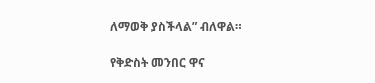ለማወቅ ያስችላል” ብለዋል።

የቅድስት መንበር ዋና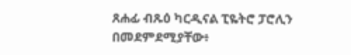ጸሐፊ ብጹዕ ካርዲናል ፒዬትሮ ፓሮሊን በመደምደሚያቸው፥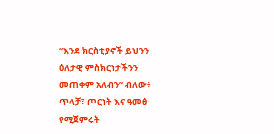“እንደ ክርስቲያኖች ይህንን ዕለታዊ ምስክርነታችንን መጠቀም አለብን” ብለው፥ ጥላቻ፣ ጦርነት እና ዓመፅ የሚጀምሩት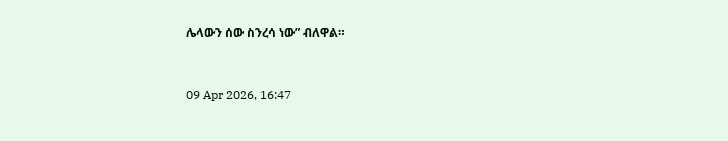ሌላውን ሰው ስንረሳ ነው” ብለዋል።



09 Apr 2026, 16:47